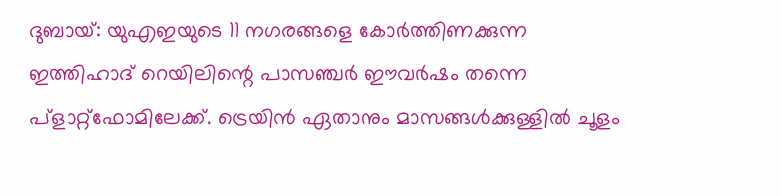ദുബായ്: യുഎഇയുടെ 11 നഗരങ്ങളെ കോർത്തിണക്കുന്ന ഇത്തിഹാദ് റെയിലിന്റെ പാസഞ്ചർ ഈവർഷം തന്നെ പ്ളാറ്റ്ഫോമിലേക്ക്. ട്രെയിൻ ഏതാനും മാസങ്ങൾക്കുള്ളിൽ ചൂളം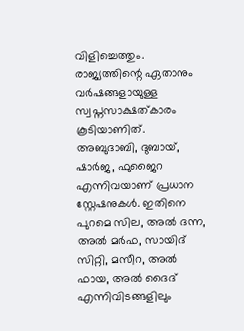വിളിച്ചെത്തും. രാജ്യത്തിന്റെ ഏതാനും വർഷങ്ങളായുള്ള സ്വപ്നസാക്ഷത്കാരം കൂടിയാണിത്.
അബുദാബി, ദുബായ്, ഷാർജ, ഫുജൈറ എന്നിവയാണ് പ്രധാന സ്റ്റേഷനുകൾ. ഇതിനെ പുറമെ സില, അൽ ദന്ന, അൽ മർഫ, സായിദ് സിറ്റി, മസീറ, അൽ ഫായ, അൽ ദൈദ് എന്നിവിടങ്ങളിലും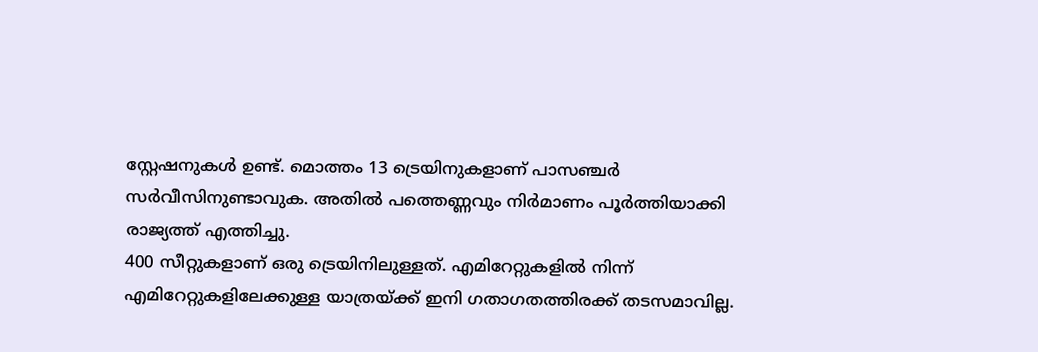സ്റ്റേഷനുകൾ ഉണ്ട്. മൊത്തം 13 ട്രെയിനുകളാണ് പാസഞ്ചർ സർവീസിനുണ്ടാവുക. അതിൽ പത്തെണ്ണവും നിർമാണം പൂർത്തിയാക്കി രാജ്യത്ത് എത്തിച്ചു.
400 സീറ്റുകളാണ് ഒരു ട്രെയിനിലുള്ളത്. എമിറേറ്റുകളിൽ നിന്ന് എമിറേറ്റുകളിലേക്കുള്ള യാത്രയ്ക്ക് ഇനി ഗതാഗതത്തിരക്ക് തടസമാവില്ല.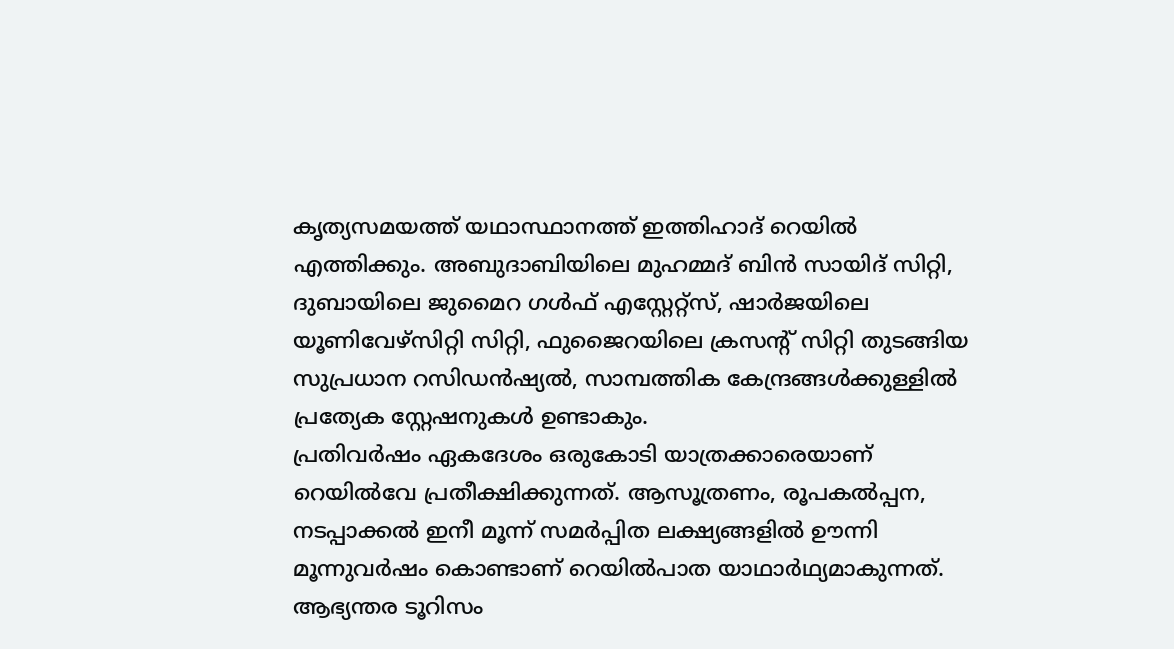കൃത്യസമയത്ത് യഥാസ്ഥാനത്ത് ഇത്തിഹാദ് റെയിൽ എത്തിക്കും. അബുദാബിയിലെ മുഹമ്മദ് ബിൻ സായിദ് സിറ്റി, ദുബായിലെ ജുമൈറ ഗൾഫ് എസ്റ്റേറ്റ്സ്, ഷാർജയിലെ യൂണിവേഴ്സിറ്റി സിറ്റി, ഫുജൈറയിലെ ക്രസന്റ് സിറ്റി തുടങ്ങിയ സുപ്രധാന റസിഡൻഷ്യൽ, സാമ്പത്തിക കേന്ദ്രങ്ങൾക്കുള്ളിൽ പ്രത്യേക സ്റ്റേഷനുകൾ ഉണ്ടാകും.
പ്രതിവർഷം ഏകദേശം ഒരുകോടി യാത്രക്കാരെയാണ് റെയിൽവേ പ്രതീക്ഷിക്കുന്നത്. ആസൂത്രണം, രൂപകൽപ്പന, നടപ്പാക്കൽ ഇനീ മൂന്ന് സമർപ്പിത ലക്ഷ്യങ്ങളിൽ ഊന്നി മൂന്നുവർഷം കൊണ്ടാണ് റെയിൽപാത യാഥാർഥ്യമാകുന്നത്. ആഭ്യന്തര ടൂറിസം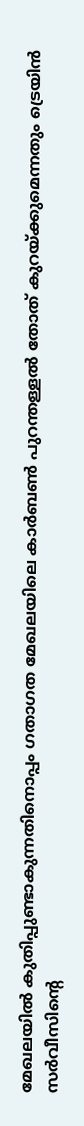മേഖലയിൽ കുതിപ്പുണ്ടാകുന്നതിനൊപ്പം ഗതാഗത മേഖലയിലെ കാർബൺ പുറന്തള്ളൽ തോത് കുറയ്ക്കുമെന്നതും ട്രെയിൻ സർവീസിന്റെ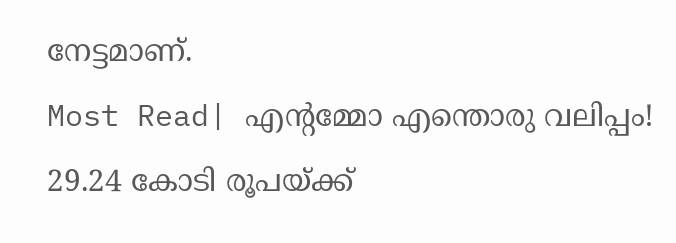നേട്ടമാണ്.
Most Read| എന്റമ്മോ എന്തൊരു വലിപ്പം! 29.24 കോടി രൂപയ്ക്ക്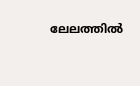ലേലത്തിൽ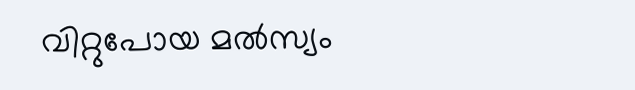വിറ്റുപോയ മൽസ്യം